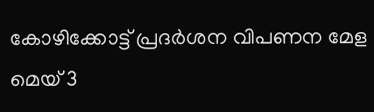കോഴിക്കോട്ട് പ്രദര്‍ശന വിപണന മേള മെയ് 3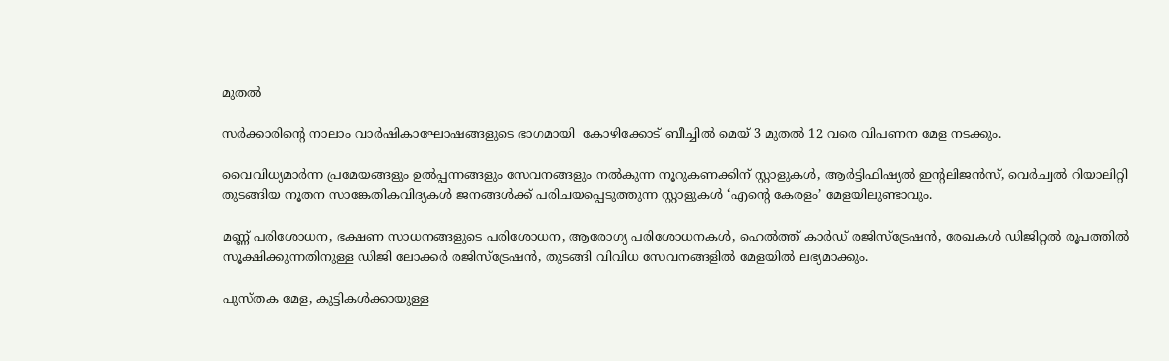മുതൽ

സര്‍ക്കാരിന്റെ നാലാം വാര്‍ഷികാഘോഷങ്ങളുടെ ഭാഗമായി  കോഴിക്കോട് ബീച്ചില്‍ മെയ് 3 മുതല്‍ 12 വരെ വിപണന മേള നടക്കും.

വൈവിധ്യമാര്‍ന്ന പ്രമേയങ്ങളും ഉല്‍പ്പന്നങ്ങളും സേവനങ്ങളും നല്‍കുന്ന നൂറുകണക്കിന് സ്റ്റാളുകള്‍, ആര്‍ട്ടിഫിഷ്യല്‍ ഇന്റലിജന്‍സ്, വെര്‍ച്വല്‍ റിയാലിറ്റി തുടങ്ങിയ നൂതന സാങ്കേതികവിദ്യകള്‍ ജനങ്ങള്‍ക്ക് പരിചയപ്പെടുത്തുന്ന സ്റ്റാളുകള്‍ ‘എന്റെ കേരളം’ മേളയിലുണ്ടാവും.

മണ്ണ് പരിശോധന, ഭക്ഷണ സാധനങ്ങളുടെ പരിശോധന, ആരോഗ്യ പരിശോധനകള്‍, ഹെല്‍ത്ത് കാര്‍ഡ് രജിസ്‌ട്രേഷന്‍, രേഖകള്‍ ഡിജിറ്റല്‍ രൂപത്തില്‍ സൂക്ഷിക്കുന്നതിനുള്ള ഡിജി ലോക്കര്‍ രജിസ്‌ട്രേഷന്‍, തുടങ്ങി വിവിധ സേവനങ്ങളില്‍ മേളയില്‍ ലഭ്യമാക്കും.

പുസ്തക മേള, കുട്ടികള്‍ക്കായുള്ള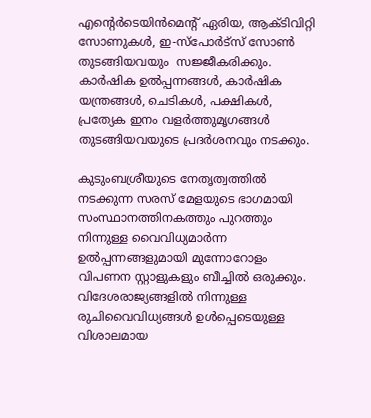എന്റെര്‍ടെയിന്‍മെന്റ് ഏരിയ, ആക്ടിവിറ്റി സോണുകള്‍, ഇ-സ്‌പോര്‍ട്‌സ് സോണ്‍ തുടങ്ങിയവയും  സജ്ജീകരിക്കും. കാര്‍ഷിക ഉല്‍പ്പന്നങ്ങള്‍, കാര്‍ഷിക യന്ത്രങ്ങള്‍, ചെടികള്‍, പക്ഷികള്‍, പ്രത്യേക ഇനം വളര്‍ത്തുമൃഗങ്ങള്‍ തുടങ്ങിയവയുടെ പ്രദര്‍ശനവും നടക്കും.

കുടുംബശ്രീയുടെ നേതൃത്വത്തില്‍ നടക്കുന്ന സരസ് മേളയുടെ ഭാഗമായി സംസ്ഥാനത്തിനകത്തും പുറത്തും നിന്നുള്ള വൈവിധ്യമാര്‍ന്ന ഉല്‍പ്പന്നങ്ങളുമായി മുന്നോറോളം വിപണന സ്റ്റാളുകളും ബീച്ചില്‍ ഒരുക്കും. വിദേശരാജ്യങ്ങളില്‍ നിന്നുള്ള രുചിവൈവിധ്യങ്ങള്‍ ഉള്‍പ്പെടെയുള്ള വിശാലമായ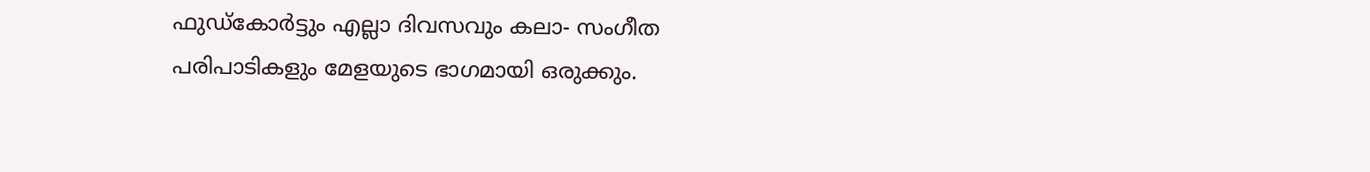ഫുഡ്‌കോര്‍ട്ടും എല്ലാ ദിവസവും കലാ- സംഗീത പരിപാടികളും മേളയുടെ ഭാഗമായി ഒരുക്കും.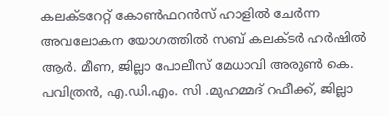കലക്ടറേറ്റ് കോണ്‍ഫറന്‍സ് ഹാളില്‍ ചേര്‍ന്ന അവലോകന യോഗത്തില്‍ സബ് കലക്ടര്‍ ഹര്‍ഷില്‍ ആര്‍. മീണ, ജില്ലാ പോലീസ് മേധാവി അരുണ്‍ കെ. പവിത്രന്‍, എ.ഡി.എം. സി .മുഹമ്മദ് റഫീക്ക്, ജില്ലാ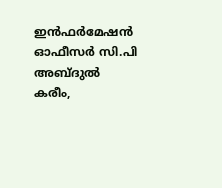ഇന്‍ഫര്‍മേഷന്‍ ഓഫീസര്‍ സി.പി അബ്ദുല്‍ കരീം,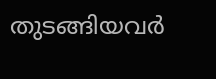തുടങ്ങിയവര്‍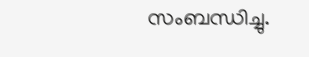സംബന്ധിച്ചു.